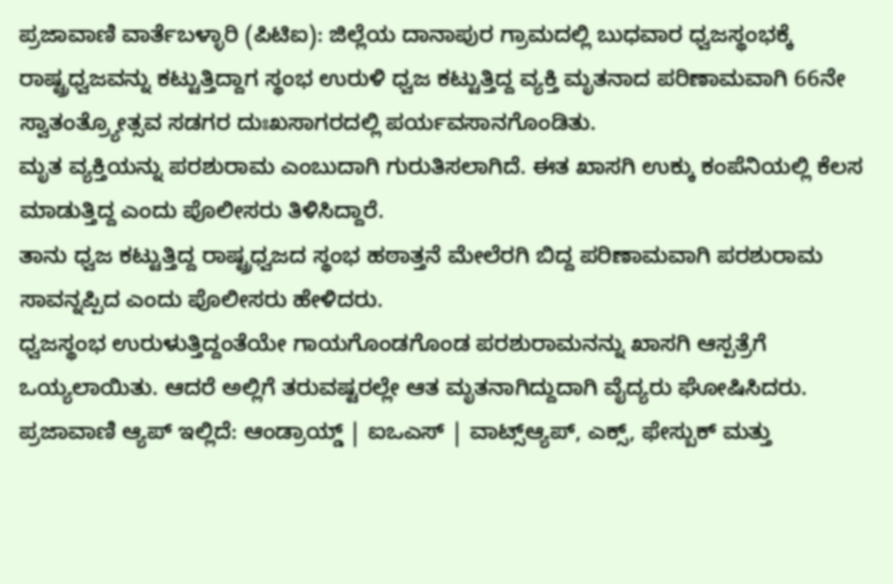ಪ್ರಜಾವಾಣಿ ವಾರ್ತೆಬಳ್ಳಾರಿ (ಪಿಟಿಐ): ಜಿಲ್ಲೆಯ ದಾನಾಪುರ ಗ್ರಾಮದಲ್ಲಿ ಬುಧವಾರ ಧ್ವಜಸ್ಥಂಭಕ್ಕೆ ರಾಷ್ಟ್ರಧ್ವಜವನ್ನು ಕಟ್ಟುತ್ತಿದ್ದಾಗ ಸ್ಥಂಭ ಉರುಳಿ ಧ್ವಜ ಕಟ್ಟುತ್ತಿದ್ದ ವ್ಯಕ್ತಿ ಮೃತನಾದ ಪರಿಣಾಮವಾಗಿ 66ನೇ ಸ್ವಾತಂತ್ರ್ಯೋತ್ಸವ ಸಡಗರ ದುಃಖಸಾಗರದಲ್ಲಿ ಪರ್ಯವಸಾನಗೊಂಡಿತು.
ಮೃತ ವ್ಯಕ್ತಿಯನ್ನು ಪರಶುರಾಮ ಎಂಬುದಾಗಿ ಗುರುತಿಸಲಾಗಿದೆ. ಈತ ಖಾಸಗಿ ಉಕ್ಕು ಕಂಪೆನಿಯಲ್ಲಿ ಕೆಲಸ ಮಾಡುತ್ತಿದ್ದ ಎಂದು ಪೊಲೀಸರು ತಿಳಿಸಿದ್ದಾರೆ.
ತಾನು ಧ್ವಜ ಕಟ್ಟುತ್ತಿದ್ದ ರಾಷ್ಟ್ರಧ್ವಜದ ಸ್ಥಂಭ ಹಠಾತ್ತನೆ ಮೇಲೆರಗಿ ಬಿದ್ದ ಪರಿಣಾಮವಾಗಿ ಪರಶುರಾಮ ಸಾವನ್ನಪ್ಪಿದ ಎಂದು ಪೊಲೀಸರು ಹೇಳಿದರು.
ಧ್ವಜಸ್ಥಂಭ ಉರುಳುತ್ತಿದ್ದಂತೆಯೇ ಗಾಯಗೊಂಡಗೊಂಡ ಪರಶುರಾಮನನ್ನು ಖಾಸಗಿ ಆಸ್ಪತ್ರೆಗೆ ಒಯ್ಯಲಾಯಿತು. ಆದರೆ ಅಲ್ಲಿಗೆ ತರುವಷ್ಟರಲ್ಲೇ ಆತ ಮೃತನಾಗಿದ್ದುದಾಗಿ ವೈದ್ಯರು ಘೋಷಿಸಿದರು.
ಪ್ರಜಾವಾಣಿ ಆ್ಯಪ್ ಇಲ್ಲಿದೆ: ಆಂಡ್ರಾಯ್ಡ್ | ಐಒಎಸ್ | ವಾಟ್ಸ್ಆ್ಯಪ್, ಎಕ್ಸ್, ಫೇಸ್ಬುಕ್ ಮತ್ತು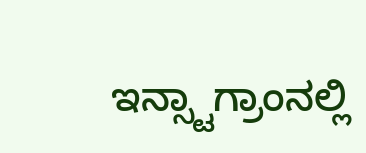ಇನ್ಸ್ಟಾಗ್ರಾಂನಲ್ಲಿ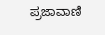ಪ್ರಜಾವಾಣಿ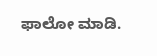ಫಾಲೋ ಮಾಡಿ.